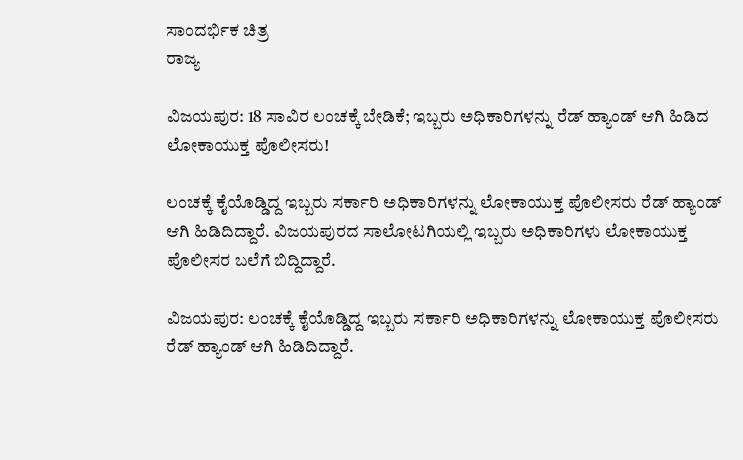ಸಾಂದರ್ಭಿಕ ಚಿತ್ರ
ರಾಜ್ಯ

ವಿಜಯಪುರ: 18 ಸಾವಿರ ಲಂಚಕ್ಕೆ ಬೇಡಿಕೆ; ಇಬ್ಬರು ಅಧಿಕಾರಿಗಳನ್ನು ರೆಡ್ ಹ್ಯಾಂಡ್ ಆಗಿ ಹಿಡಿದ ಲೋಕಾಯುಕ್ತ ಪೊಲೀಸರು!

ಲಂಚಕ್ಕೆ ಕೈಯೊಡ್ಡಿದ್ದ ಇಬ್ಬರು ಸರ್ಕಾರಿ ಅಧಿಕಾರಿಗಳನ್ನು ಲೋಕಾಯುಕ್ತ ಪೊಲೀಸರು ರೆಡ್ ಹ್ಯಾಂಡ್ ಆಗಿ ಹಿಡಿದಿದ್ದಾರೆ. ವಿಜಯಪುರದ ಸಾಲೋಟಗಿಯಲ್ಲಿ ಇಬ್ಬರು ಅಧಿಕಾರಿಗಳು ಲೋಕಾಯುಕ್ತ ಪೊಲೀಸರ ಬಲೆಗೆ ಬಿದ್ದಿದ್ದಾರೆ.

ವಿಜಯಪುರ: ಲಂಚಕ್ಕೆ ಕೈಯೊಡ್ಡಿದ್ದ ಇಬ್ಬರು ಸರ್ಕಾರಿ ಅಧಿಕಾರಿಗಳನ್ನು ಲೋಕಾಯುಕ್ತ ಪೊಲೀಸರು ರೆಡ್ ಹ್ಯಾಂಡ್ ಆಗಿ ಹಿಡಿದಿದ್ದಾರೆ.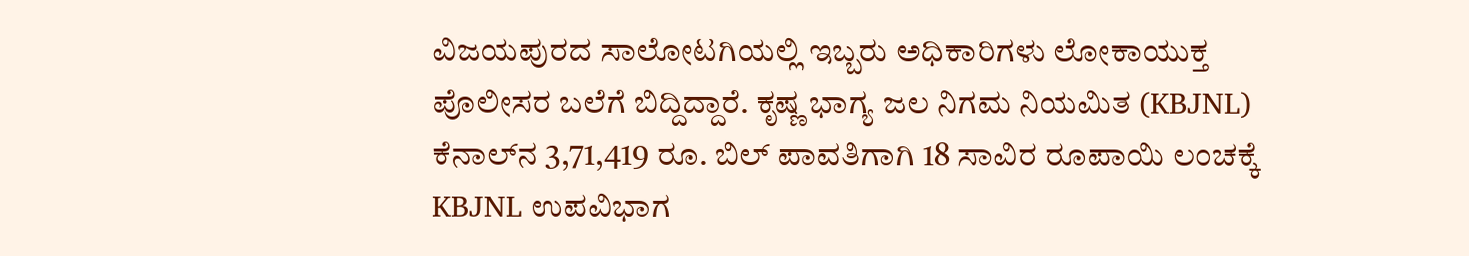ವಿಜಯಪುರದ ಸಾಲೋಟಗಿಯಲ್ಲಿ ಇಬ್ಬರು ಅಧಿಕಾರಿಗಳು ಲೋಕಾಯುಕ್ತ ಪೊಲೀಸರ ಬಲೆಗೆ ಬಿದ್ದಿದ್ದಾರೆ. ಕೃಷ್ಣ ಭಾಗ್ಯ ಜಲ ನಿಗಮ ನಿಯಮಿತ (KBJNL) ಕೆನಾಲ್‌ನ 3,71,419 ರೂ. ಬಿಲ್ ಪಾವತಿಗಾಗಿ 18 ಸಾವಿರ ರೂಪಾಯಿ ಲಂಚಕ್ಕೆ KBJNL ಉಪವಿಭಾಗ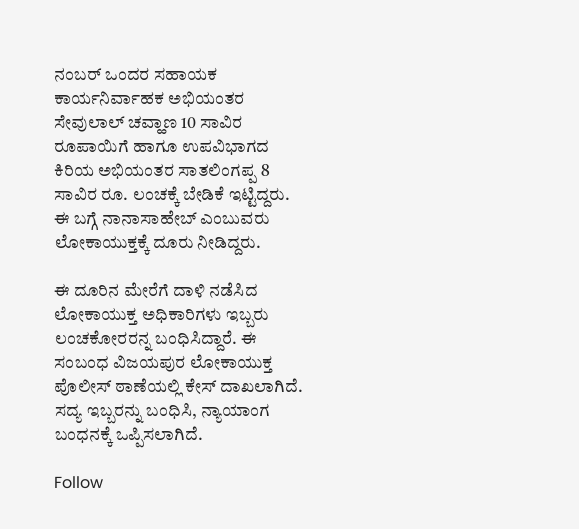ನಂಬರ್ ಒಂದರ ಸಹಾಯಕ ಕಾರ್ಯನಿರ್ವಾಹಕ ಅಭಿಯಂತರ ಸೇವುಲಾಲ್ ಚವ್ಹಾಣ 10 ಸಾವಿರ ರೂಪಾಯಿಗೆ ಹಾಗೂ ಉಪವಿಭಾಗದ ಕಿರಿಯ ಅಭಿಯಂತರ ಸಾತಲಿಂಗಪ್ಪ 8 ಸಾವಿರ ರೂ. ಲಂಚಕ್ಕೆ ಬೇಡಿಕೆ ಇಟ್ಟಿದ್ದರು. ಈ ಬಗ್ಗೆ ನಾನಾಸಾಹೇಬ್ ಎಂಬುವರು ಲೋಕಾಯುಕ್ತಕ್ಕೆ ದೂರು ನೀಡಿದ್ದರು.

ಈ ದೂರಿನ ಮೇರೆಗೆ ದಾಳಿ ನಡೆಸಿದ ಲೋಕಾಯುಕ್ತ ಅಧಿಕಾರಿಗಳು ಇಬ್ಬರು ಲಂಚಕೋರರನ್ನ ಬಂಧಿಸಿದ್ದಾರೆ. ಈ ಸಂಬಂಧ ವಿಜಯಪುರ ಲೋಕಾಯುಕ್ತ ಪೊಲೀಸ್ ಠಾಣೆಯಲ್ಲಿ ಕೇಸ್ ದಾಖಲಾಗಿದೆ. ಸದ್ಯ ಇಬ್ಬರನ್ನು ಬಂಧಿಸಿ, ನ್ಯಾಯಾಂಗ ಬಂಧನಕ್ಕೆ ಒಪ್ಪಿಸಲಾಗಿದೆ.

Follow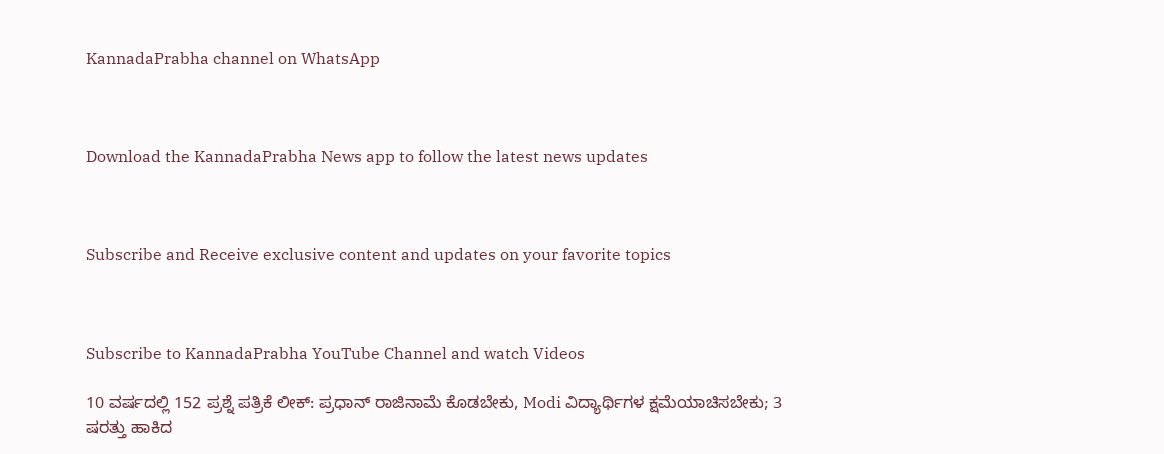KannadaPrabha channel on WhatsApp



Download the KannadaPrabha News app to follow the latest news updates



Subscribe and Receive exclusive content and updates on your favorite topics



Subscribe to KannadaPrabha YouTube Channel and watch Videos

10 ವರ್ಷದಲ್ಲಿ 152 ಪ್ರಶ್ನೆ ಪತ್ರಿಕೆ ಲೀಕ್: ಪ್ರಧಾನ್ ರಾಜಿನಾಮೆ ಕೊಡಬೇಕು, Modi ವಿದ್ಯಾರ್ಥಿಗಳ ಕ್ಷಮೆಯಾಚಿಸಬೇಕು; 3 ಷರತ್ತು ಹಾಕಿದ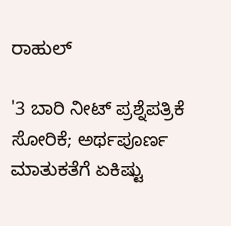ರಾಹುಲ್

'3 ಬಾರಿ ನೀಟ್‌ ಪ್ರಶ್ನೆಪತ್ರಿಕೆ ಸೋರಿಕೆ; ಅರ್ಥಪೂರ್ಣ ಮಾತುಕತೆಗೆ ಏಕಿಷ್ಟು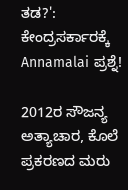ತಡ?': ಕೇಂದ್ರಸರ್ಕಾರಕ್ಕೆ Annamalai ಪ್ರಶ್ನೆ!

2012ರ ಸೌಜನ್ಯ ಅತ್ಯಾಚಾರ, ಕೊಲೆ ಪ್ರಕರಣದ ಮರು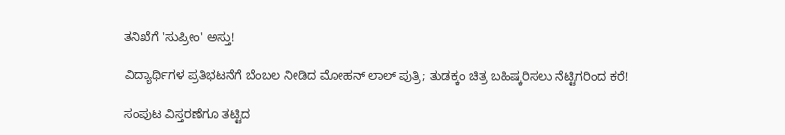ತನಿಖೆಗೆ 'ಸುಪ್ರೀಂ' ಅಸ್ತು!

ವಿದ್ಯಾರ್ಥಿಗಳ ಪ್ರತಿಭಟನೆಗೆ ಬೆಂಬಲ ನೀಡಿದ ಮೋಹನ್ ಲಾಲ್ ಪುತ್ರಿ; ತುಡಕ್ಕಂ ಚಿತ್ರ ಬಹಿಷ್ಕರಿಸಲು ನೆಟ್ಟಿಗರಿಂದ ಕರೆ!

ಸಂಪುಟ ವಿಸ್ತರಣೆಗೂ ತಟ್ಟಿದ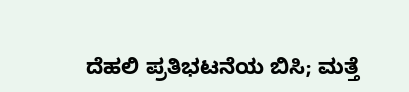ದೆಹಲಿ ಪ್ರತಿಭಟನೆಯ ಬಿಸಿ; ಮತ್ತೆ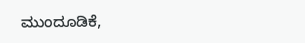ಮುಂದೂಡಿಕೆ,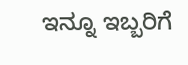ಇನ್ನೂ ಇಬ್ಬರಿಗೆ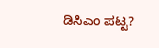ಡಿಸಿಎಂ ಪಟ್ಟ?